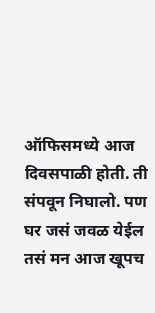ऑफिसमध्ये आज दिवसपाळी होती. ती संपवून निघालो. पण घर जसं जवळ येईल तसं मन आज खूपच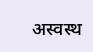अस्वस्थ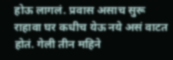होऊ लागलं. प्रवास असाच सुरू राहावा घर कधीच येऊ नये असं वाटत होतं. गेली तीन महिने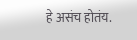हे असंच होतंय.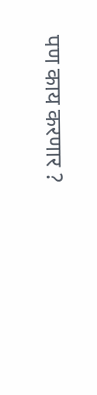पण काय करणार ?